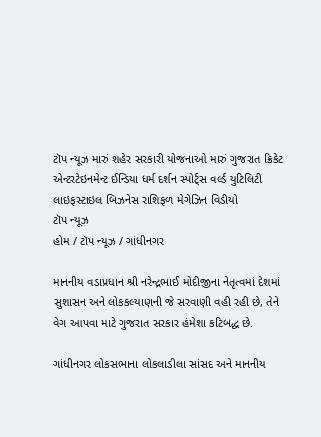ટૉપ ન્યૂઝ મારું શહેર સરકારી યોજનાઓ મારું ગુજરાત ક્રિકેટ એન્ટરટેઇનમેન્ટ ઈન્ડિયા ધર્મ દર્શન સ્પોર્ટ્સ વર્લ્ડ યુટિલિટી લાઇફસ્ટાઇલ બિઝનેસ રાશિફળ મેગેઝિન વિડીયો
ટૉપ ન્યૂઝ
હોમ / ટૉપ ન્યૂઝ / ગાંધીનગર

માનનીય વડાપ્રધાન શ્રી નરેન્દ્રભાઈ મોદીજીના નેતૃત્વમાં દેશમાં સુશાસન અને લોકકલ્યાણની જે સરવાણી વહી રહી છે, તેને વેગ આપવા માટે ગુજરાત સરકાર હંમેશા કટિબદ્ધ છે.

ગાંધીનગર લોકસભાના લોકલાડીલા સાંસદ અને માનનીય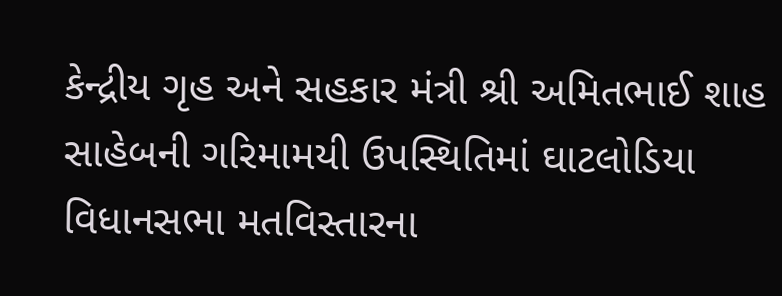કેન્દ્રીય ગૃહ અને સહકાર મંત્રી શ્રી અમિતભાઈ શાહ સાહેબની ગરિમામયી ઉપસ્થિતિમાં ઘાટલોડિયા વિધાનસભા મતવિસ્તારના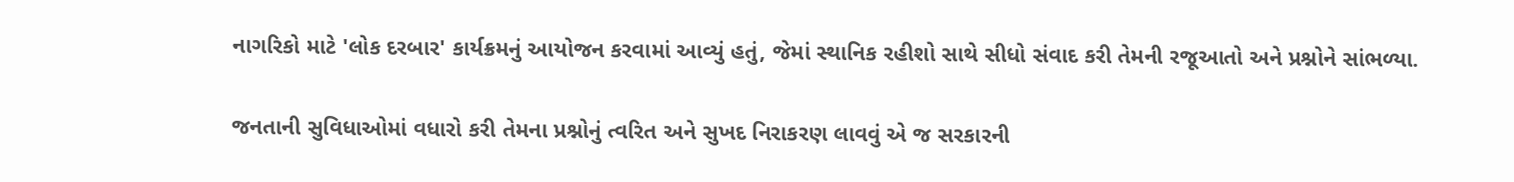નાગરિકો માટે 'લોક દરબાર' કાર્યક્રમનું આયોજન કરવામાં આવ્યું હતું, જેમાં સ્થાનિક રહીશો સાથે સીધો સંવાદ કરી તેમની રજૂઆતો અને પ્રશ્નોને સાંભળ્યા.

જનતાની સુવિધાઓમાં વધારો કરી તેમના પ્રશ્નોનું ત્વરિત અને સુખદ નિરાકરણ લાવવું એ જ સરકારની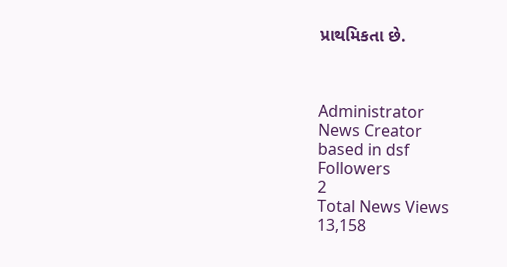પ્રાથમિકતા છે.



Administrator
News Creator
based in dsf
Followers
2
Total News Views
13,158